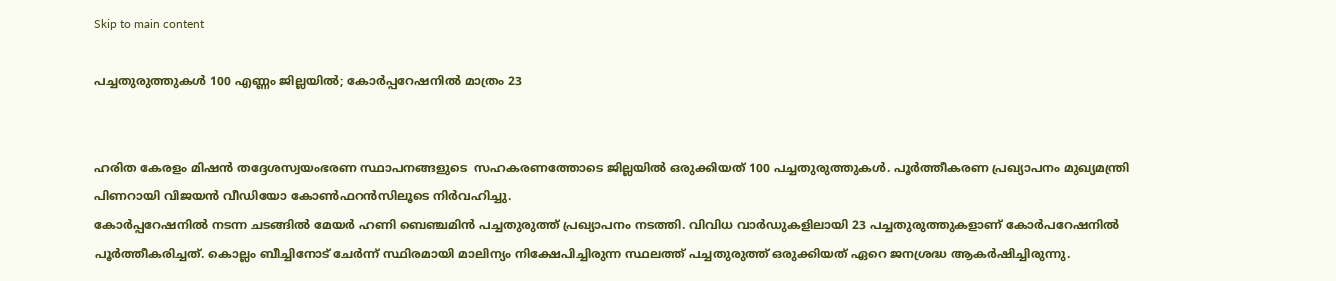Skip to main content

പച്ചതുരുത്തുകള്‍ 100 എണ്ണം ജില്ലയില്‍; കോര്‍പ്പറേഷനില്‍ മാത്രം 23


ഹരിത കേരളം മിഷന്‍ തദ്ദേശസ്വയംഭരണ സ്ഥാപനങ്ങളുടെ  സഹകരണത്തോടെ ജില്ലയില്‍ ഒരുക്കിയത് 100 പച്ചതുരുത്തുകള്‍. പൂര്‍ത്തീകരണ പ്രഖ്യാപനം മുഖ്യമന്ത്രി പിണറായി വിജയന്‍ വീഡിയോ കോണ്‍ഫറന്‍സിലൂടെ നിര്‍വഹിച്ചു.
കോര്‍പ്പറേഷനില്‍ നടന്ന ചടങ്ങില്‍ മേയര്‍ ഹണി ബെഞ്ചമിന്‍ പച്ചതുരുത്ത് പ്രഖ്യാപനം നടത്തി. വിവിധ വാര്‍ഡുകളിലായി 23 പച്ചതുരുത്തുകളാണ് കോര്‍പറേഷനില്‍  പൂര്‍ത്തീകരിച്ചത്. കൊല്ലം ബീച്ചിനോട് ചേര്‍ന്ന് സ്ഥിരമായി മാലിന്യം നിക്ഷേപിച്ചിരുന്ന സ്ഥലത്ത് പച്ചതുരുത്ത് ഒരുക്കിയത് ഏറെ ജനശ്രദ്ധ ആകര്‍ഷിച്ചിരുന്നു.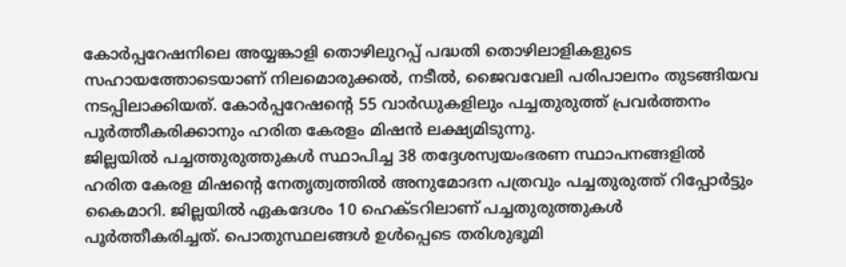കോര്‍പ്പറേഷനിലെ അയ്യങ്കാളി തൊഴിലുറപ്പ് പദ്ധതി തൊഴിലാളികളുടെ  സഹായത്തോടെയാണ് നിലമൊരുക്കല്‍, നടീല്‍, ജൈവവേലി പരിപാലനം തുടങ്ങിയവ നടപ്പിലാക്കിയത്. കോര്‍പ്പറേഷന്റെ 55 വാര്‍ഡുകളിലും പച്ചതുരുത്ത് പ്രവര്‍ത്തനം പൂര്‍ത്തീകരിക്കാനും ഹരിത കേരളം മിഷന്‍ ലക്ഷ്യമിടുന്നു.
ജില്ലയില്‍ പച്ചത്തുരുത്തുകള്‍ സ്ഥാപിച്ച 38 തദ്ദേശസ്വയംഭരണ സ്ഥാപനങ്ങളില്‍ ഹരിത കേരള മിഷന്റെ നേതൃത്വത്തില്‍ അനുമോദന പത്രവും പച്ചതുരുത്ത് റിപ്പോര്‍ട്ടും കൈമാറി. ജില്ലയില്‍ ഏകദേശം 10 ഹെക്ടറിലാണ് പച്ചതുരുത്തുകള്‍ പൂര്‍ത്തീകരിച്ചത്. പൊതുസ്ഥലങ്ങള്‍ ഉള്‍പ്പെടെ തരിശുഭൂമി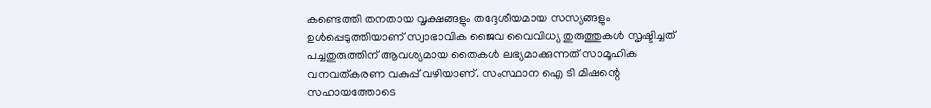കണ്ടെത്തി തനതായ വൃക്ഷങ്ങളും തദ്ദേശീയമായ സസ്യങ്ങളും ഉള്‍പ്പെടുത്തിയാണ് സ്വാഭാവിക ജൈവ വൈവിധ്യ തുരുത്തുകള്‍ സൃഷ്ടിച്ചത്
പച്ചതുരുത്തിന് ആവശ്യമായ തൈകള്‍ ലഭ്യമാക്കുന്നത് സാമൂഹിക വനവത്കരണ വകുപ്പ് വഴിയാണ്. സംസ്ഥാന ഐ ടി മിഷന്റെ സഹായത്തോടെ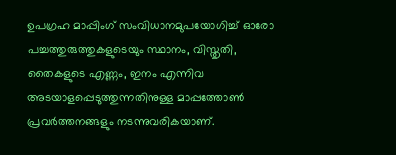ഉപഗ്രഹ മാപ്പിംഗ് സംവിധാനമുപയോഗിച്ച് ഓരോ പച്ചത്തുരുത്തുകളുടെയും സ്ഥാനം, വിസ്തൃതി, തൈകളുടെ എണ്ണം, ഇനം എന്നിവ അടയാളപ്പെടുത്തുന്നതിനുള്ള മാപ്പത്തോണ്‍ പ്രവര്‍ത്തനങ്ങളും നടന്നുവരികയാണ്.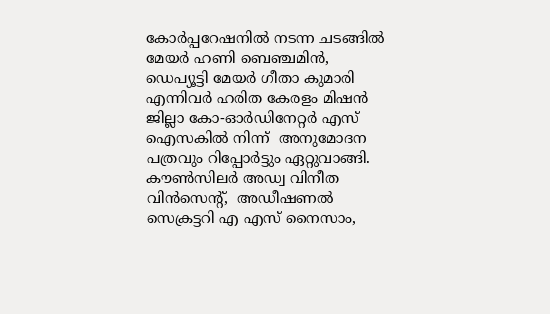കോര്‍പ്പറേഷനില്‍ നടന്ന ചടങ്ങില്‍ മേയര്‍ ഹണി ബെഞ്ചമിന്‍,  ഡെപ്യൂട്ടി മേയര്‍ ഗീതാ കുമാരി എന്നിവര്‍ ഹരിത കേരളം മിഷന്‍ ജില്ലാ കോ-ഓര്‍ഡിനേറ്റര്‍ എസ്  ഐസകില്‍ നിന്ന്  അനുമോദന പത്രവും റിപ്പോര്‍ട്ടും ഏറ്റുവാങ്ങി. കൗണ്‍സിലര്‍ അഡ്വ വിനീത വിന്‍സെന്റ്,  അഡീഷണല്‍ സെക്രട്ടറി എ എസ് നൈസാം,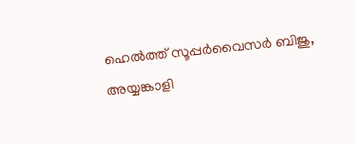ഹെല്‍ത്ത് സൂപ്പര്‍വൈസര്‍ ബിജു, അയ്യങ്കാളി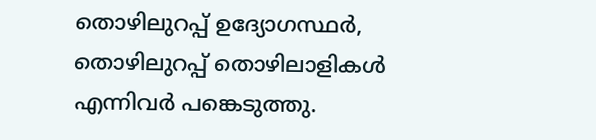തൊഴിലുറപ്പ് ഉദ്യോഗസ്ഥര്‍, തൊഴിലുറപ്പ് തൊഴിലാളികള്‍ എന്നിവര്‍ പങ്കെടുത്തു.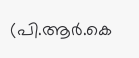(പി.ആര്‍.കെ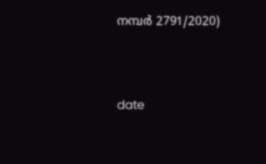നമ്പര്‍ 2791/2020)



date